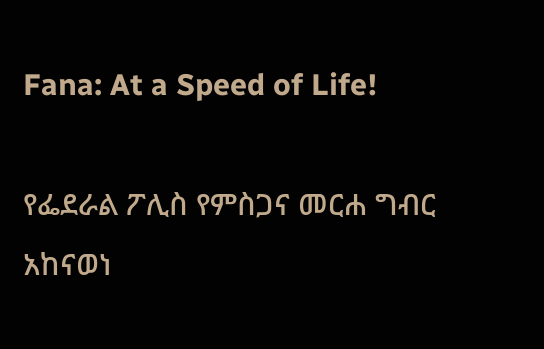Fana: At a Speed of Life!

የፌደራል ፖሊስ የምስጋና መርሐ ግብር አከናወነ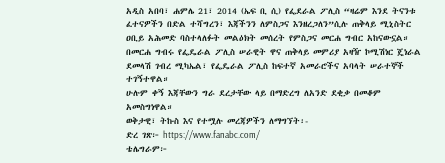አዲስ አበባ፣ ሐምሌ 21፣ 2014 (ኤፍ ቢ ሲ) የፌደራል ፖሊስ “ዛሬም እንደ ትናንቱ ፈተናዎችን በድል ተሻግረን፣ እጃችንን ለምስጋና እንዘረጋለን”ሲሉ ጠቅላይ ሚኒስትር ዐቢይ አሕመድ ባስተላለፉት መልዕክት መሰረት የምስጋና መርሐ ግብር አከናውኗል።
በመርሐ ግብሩ የፌዴራል ፖሊስ ሠራዊት ዋና ጠቅላይ መምሪያ አዛዥ ኮሚሽነር ጄነራል ደመላሽ ገብረ ሚካኤል፣ የፌዴራል ፖሊስ ከፍተኛ አመራሮችና አባላት ሠራተኞች ተገኝተዋል።
ሁሉም ቀኝ እጃቸውን ግራ ደረታቸው ላይ በማድረግ ለአንድ ደቂቃ በመቆም አመስግነዋል።
ወቅታዊ፣ ትኩስ እና የተሟሉ መረጃዎችን ለማግኘት፡-
ድረ ገጽ፦ https://www.fanabc.com/
ቴሌግራም፦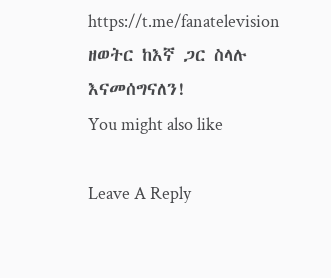https://t.me/fanatelevision
ዘወትር ከእኛ ጋር ስላሉ እናመሰግናለን!
You might also like

Leave A Reply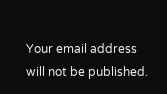Your email address will not be published.